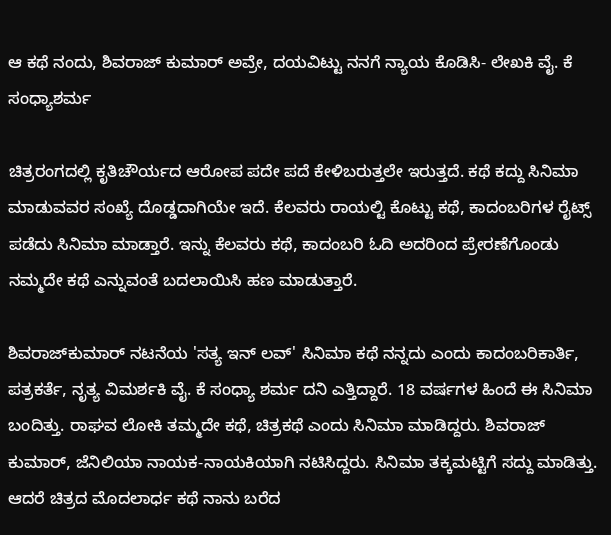ಆ ಕಥೆ ನಂದು, ಶಿವರಾಜ್ ಕುಮಾರ್ ಅವ್ರೇ, ದಯವಿಟ್ಟು ನನಗೆ ನ್ಯಾಯ ಕೊಡಿಸಿ- ಲೇಖಕಿ ವೈ. ಕೆ ಸಂಧ್ಯಾಶರ್ಮ

ಚಿತ್ರರಂಗದಲ್ಲಿ ಕೃತಿಚೌರ್ಯದ ಆರೋಪ ಪದೇ ಪದೆ ಕೇಳಿಬರುತ್ತಲೇ ಇರುತ್ತದೆ. ಕಥೆ ಕದ್ದು ಸಿನಿಮಾ ಮಾಡುವವರ ಸಂಖ್ಯೆ ದೊಡ್ಡದಾಗಿಯೇ ಇದೆ. ಕೆಲವರು ರಾಯಲ್ಟಿ ಕೊಟ್ಟು ಕಥೆ, ಕಾದಂಬರಿಗಳ ರೈಟ್ಸ್ ಪಡೆದು ಸಿನಿಮಾ ಮಾಡ್ತಾರೆ. ಇನ್ನು ಕೆಲವರು ಕಥೆ, ಕಾದಂಬರಿ ಓದಿ ಅದರಿಂದ ಪ್ರೇರಣೆಗೊಂಡು ನಮ್ಮದೇ ಕಥೆ ಎನ್ನುವಂತೆ ಬದಲಾಯಿಸಿ ಹಣ ಮಾಡುತ್ತಾರೆ.

ಶಿವರಾಜ್‌ಕುಮಾರ್ ನಟನೆಯ 'ಸತ್ಯ ಇನ್ ಲವ್' ಸಿನಿಮಾ ಕಥೆ ನನ್ನದು ಎಂದು ಕಾದಂಬರಿಕಾರ್ತಿ, ಪತ್ರಕರ್ತೆ, ನೃತ್ಯ ವಿಮರ್ಶಕಿ ವೈ. ಕೆ ಸಂಧ್ಯಾ ಶರ್ಮ ದನಿ ಎತ್ತಿದ್ದಾರೆ. 18 ವರ್ಷಗಳ ಹಿಂದೆ ಈ ಸಿನಿಮಾ ಬಂದಿತ್ತು. ರಾಘವ ಲೋಕಿ ತಮ್ಮದೇ ಕಥೆ, ಚಿತ್ರಕಥೆ ಎಂದು ಸಿನಿಮಾ ಮಾಡಿದ್ದರು. ಶಿವರಾಜ್‌ ಕುಮಾರ್, ಜೆನಿಲಿಯಾ ನಾಯಕ-ನಾಯಕಿಯಾಗಿ ನಟಿಸಿದ್ದರು. ಸಿನಿಮಾ ತಕ್ಕಮಟ್ಟಿಗೆ ಸದ್ದು ಮಾಡಿತ್ತು. ಆದರೆ ಚಿತ್ರದ ಮೊದಲಾರ್ಧ ಕಥೆ ನಾನು ಬರೆದ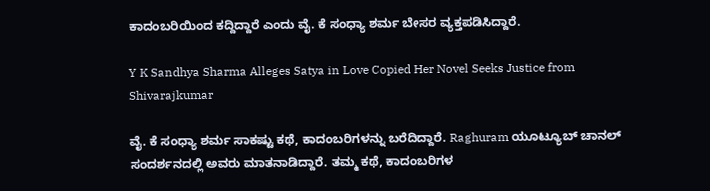ಕಾದಂಬರಿಯಿಂದ ಕದ್ದಿದ್ದಾರೆ ಎಂದು ವೈ. ಕೆ ಸಂಧ್ಯಾ ಶರ್ಮ ಬೇಸರ ವ್ಯಕ್ತಪಡಿಸಿದ್ದಾರೆ.

Y K Sandhya Sharma Alleges Satya in Love Copied Her Novel Seeks Justice from Shivarajkumar

ವೈ. ಕೆ ಸಂಧ್ಯಾ ಶರ್ಮ ಸಾಕಷ್ಟು ಕಥೆ, ಕಾದಂಬರಿಗಳನ್ನು ಬರೆದಿದ್ದಾರೆ. Raghuram ಯೂಟ್ಯೂಬ್ ಚಾನಲ್ ಸಂದರ್ಶನದಲ್ಲಿ ಅವರು ಮಾತನಾಡಿದ್ದಾರೆ. ತಮ್ಮ ಕಥೆ, ಕಾದಂಬರಿಗಳ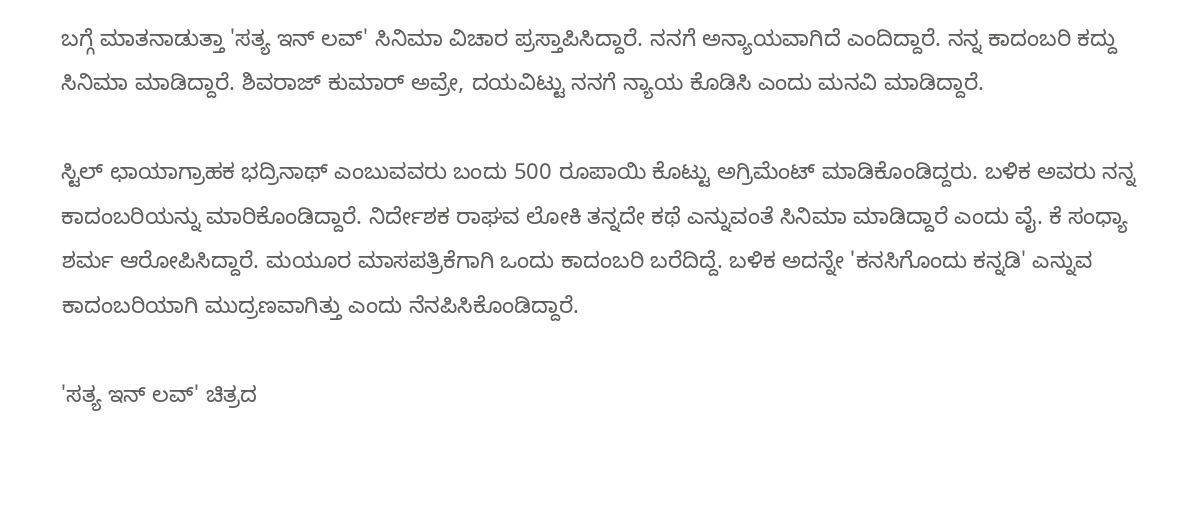ಬಗ್ಗೆ ಮಾತನಾಡುತ್ತಾ 'ಸತ್ಯ ಇನ್ ಲವ್' ಸಿನಿಮಾ ವಿಚಾರ ಪ್ರಸ್ತಾಪಿಸಿದ್ದಾರೆ. ನನಗೆ ಅನ್ಯಾಯವಾಗಿದೆ ಎಂದಿದ್ದಾರೆ. ನನ್ನ ಕಾದಂಬರಿ ಕದ್ದು ಸಿನಿಮಾ ಮಾಡಿದ್ದಾರೆ. ಶಿವರಾಜ್ ಕುಮಾರ್ ಅವ್ರೇ, ದಯವಿಟ್ಟು ನನಗೆ ನ್ಯಾಯ ಕೊಡಿಸಿ ಎಂದು ಮನವಿ ಮಾಡಿದ್ದಾರೆ.

ಸ್ಟಿಲ್ ಛಾಯಾಗ್ರಾಹಕ ಭದ್ರಿನಾಥ್ ಎಂಬುವವರು ಬಂದು 500 ರೂಪಾಯಿ ಕೊಟ್ಟು ಅಗ್ರಿಮೆಂಟ್ ಮಾಡಿಕೊಂಡಿದ್ದರು. ಬಳಿಕ ಅವರು ನನ್ನ ಕಾದಂಬರಿಯನ್ನು ಮಾರಿಕೊಂಡಿದ್ದಾರೆ. ನಿರ್ದೇಶಕ ರಾಘವ ಲೋಕಿ ತನ್ನದೇ ಕಥೆ ಎನ್ನುವಂತೆ ಸಿನಿಮಾ ಮಾಡಿದ್ದಾರೆ ಎಂದು ವೈ. ಕೆ ಸಂಧ್ಯಾ ಶರ್ಮ ಆರೋಪಿಸಿದ್ದಾರೆ. ಮಯೂರ ಮಾಸಪತ್ರಿಕೆಗಾಗಿ ಒಂದು ಕಾದಂಬರಿ ಬರೆದಿದ್ದೆ. ಬಳಿಕ ಅದನ್ನೇ 'ಕನಸಿಗೊಂದು ಕನ್ನಡಿ' ಎನ್ನುವ ಕಾದಂಬರಿಯಾಗಿ ಮುದ್ರಣವಾಗಿತ್ತು ಎಂದು ನೆನಪಿಸಿಕೊಂಡಿದ್ದಾರೆ.

'ಸತ್ಯ ಇನ್ ಲವ್' ಚಿತ್ರದ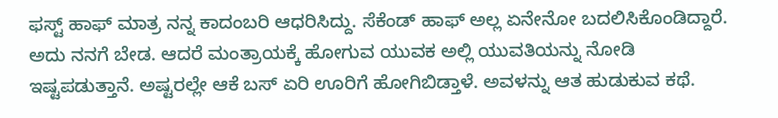ಫಸ್ಟ್ ಹಾಫ್ ಮಾತ್ರ ನನ್ನ ಕಾದಂಬರಿ ಆಧರಿಸಿದ್ದು. ಸೆಕೆಂಡ್ ಹಾಫ್ ಅಲ್ಲ ಏನೇನೋ ಬದಲಿಸಿಕೊಂಡಿದ್ದಾರೆ. ಅದು ನನಗೆ ಬೇಡ. ಆದರೆ ಮಂತ್ರಾಯಕ್ಕೆ ಹೋಗುವ ಯುವಕ ಅಲ್ಲಿ ಯುವತಿಯನ್ನು ನೋಡಿ ಇಷ್ಟಪಡುತ್ತಾನೆ. ಅಷ್ಟರಲ್ಲೇ ಆಕೆ ಬಸ್ ಏರಿ ಊರಿಗೆ ಹೋಗಿಬಿಡ್ತಾಳೆ. ಅವಳನ್ನು ಆತ ಹುಡುಕುವ ಕಥೆ.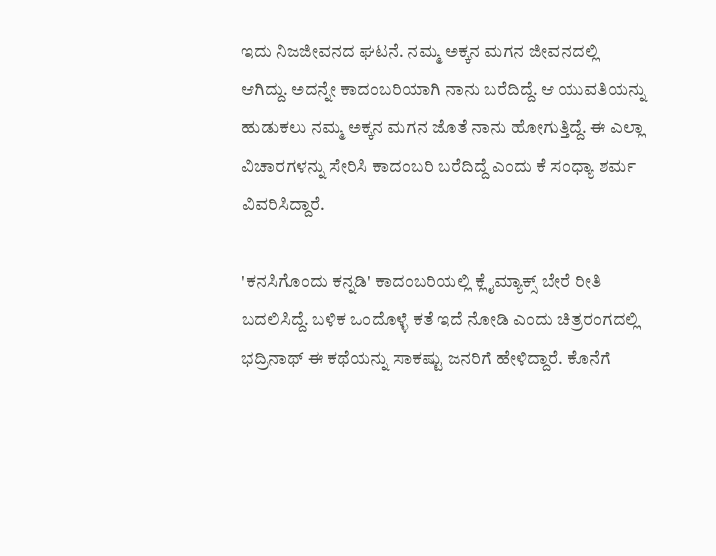ಇದು ನಿಜಜೀವನದ ಘಟನೆ. ನಮ್ಮ ಅಕ್ಕನ ಮಗನ ಜೀವನದಲ್ಲಿ ಆಗಿದ್ದು. ಅದನ್ನೇ ಕಾದಂಬರಿಯಾಗಿ ನಾನು ಬರೆದಿದ್ದೆ. ಆ ಯುವತಿಯನ್ನು ಹುಡುಕಲು ನಮ್ಮ ಅಕ್ಕನ ಮಗನ ಜೊತೆ ನಾನು ಹೋಗುತ್ತಿದ್ದೆ. ಈ ಎಲ್ಲಾ ವಿಚಾರಗಳನ್ನು ಸೇರಿಸಿ ಕಾದಂಬರಿ ಬರೆದಿದ್ದೆ ಎಂದು ಕೆ ಸಂಧ್ಯಾ ಶರ್ಮ ವಿವರಿಸಿದ್ದಾರೆ.

'ಕನಸಿಗೊಂದು ಕನ್ನಡಿ' ಕಾದಂಬರಿಯಲ್ಲಿ ಕ್ಲೈಮ್ಯಾಕ್ಸ್ ಬೇರೆ ರೀತಿ ಬದಲಿಸಿದ್ದೆ. ಬಳಿಕ ಒಂದೊಳ್ಳೆ ಕತೆ ಇದೆ ನೋಡಿ ಎಂದು ಚಿತ್ರರಂಗದಲ್ಲಿ ಭದ್ರಿನಾಥ್ ಈ ಕಥೆಯನ್ನು ಸಾಕಷ್ಟು ಜನರಿಗೆ ಹೇಳಿದ್ದಾರೆ. ಕೊನೆಗೆ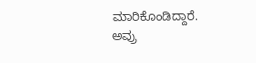ಮಾರಿಕೊಂಡಿದ್ದಾರೆ. ಅವ್ರು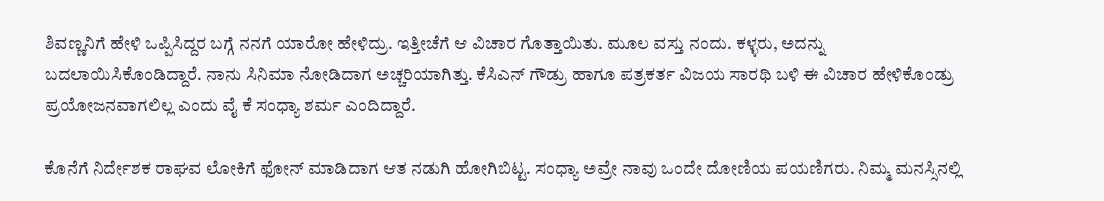ಶಿವಣ್ಣನಿಗೆ ಹೇಳಿ ಒಪ್ಪಿಸಿದ್ದರ ಬಗ್ಗೆ ನನಗೆ ಯಾರೋ ಹೇಳಿದ್ರು. ಇತ್ತೀಚೆಗೆ ಆ ವಿಚಾರ ಗೊತ್ತಾಯಿತು. ಮೂಲ ವಸ್ತು ನಂದು. ಕಳ್ಳರು, ಅದನ್ನು ಬದಲಾಯಿಸಿಕೊಂಡಿದ್ದಾರೆ. ನಾನು ಸಿನಿಮಾ ನೋಡಿದಾಗ ಅಚ್ಚರಿಯಾಗಿತ್ತು. ಕೆಸಿಎನ್‌ ಗೌಡ್ರು ಹಾಗೂ ಪತ್ರಕರ್ತ ವಿಜಯ ಸಾರಥಿ ಬಳಿ ಈ ವಿಚಾರ ಹೇಳಿಕೊಂಡ್ರು ಪ್ರಯೋಜನವಾಗಲಿಲ್ಲ ಎಂದು ವೈ ಕೆ ಸಂಧ್ಯಾ ಶರ್ಮ ಎಂದಿದ್ದಾರೆ.

ಕೊನೆಗೆ ನಿರ್ದೇಶಕ ರಾಘವ ಲೋಕಿಗೆ ಫೋನ್ ಮಾಡಿದಾಗ ಆತ ನಡುಗಿ ಹೋಗಿಬಿಟ್ಟ. ಸಂಧ್ಯಾ ಅವ್ರೇ ನಾವು ಒಂದೇ ದೋಣಿಯ ಪಯಣಿಗರು. ನಿಮ್ಮ ಮನಸ್ಸಿನಲ್ಲಿ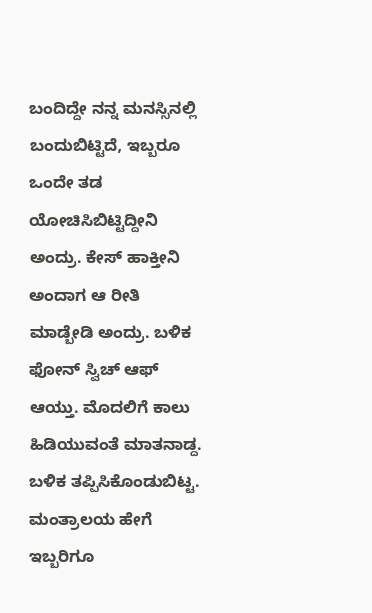ಬಂದಿದ್ದೇ ನನ್ನ ಮನಸ್ಸಿನಲ್ಲಿ ಬಂದುಬಿಟ್ಟಿದೆ, ಇಬ್ಬರೂ ಒಂದೇ ತಡ ಯೋಚಿಸಿಬಿಟ್ಟಿದ್ದೀನಿ ಅಂದ್ರು. ಕೇಸ್ ಹಾಕ್ತೀನಿ ಅಂದಾಗ ಆ ರೀತಿ ಮಾಡ್ಬೇಡಿ ಅಂದ್ರು. ಬಳಿಕ ಫೋನ್ ಸ್ವಿಚ್ ಆಫ್ ಆಯ್ತು. ಮೊದಲಿಗೆ ಕಾಲು ಹಿಡಿಯುವಂತೆ ಮಾತನಾಡ್ದ. ಬಳಿಕ ತಪ್ಪಿಸಿಕೊಂಡುಬಿಟ್ಟ. ಮಂತ್ರಾಲಯ ಹೇಗೆ ಇಬ್ಬರಿಗೂ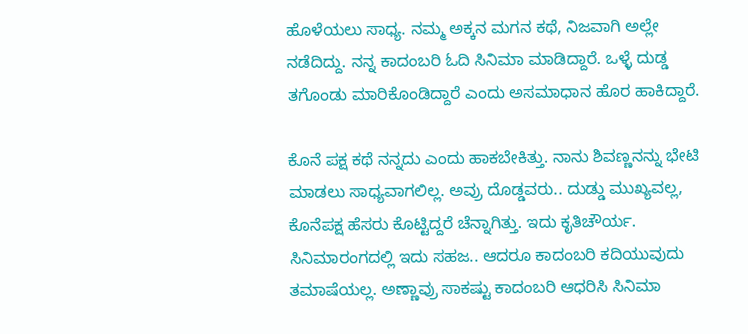ಹೊಳೆಯಲು ಸಾಧ್ಯ. ನಮ್ಮ ಅಕ್ಕನ ಮಗನ ಕಥೆ, ನಿಜವಾಗಿ ಅಲ್ಲೇ ನಡೆದಿದ್ದು. ನನ್ನ ಕಾದಂಬರಿ ಓದಿ ಸಿನಿಮಾ ಮಾಡಿದ್ದಾರೆ. ಒಳ್ಳೆ ದುಡ್ಡ ತಗೊಂಡು ಮಾರಿಕೊಂಡಿದ್ದಾರೆ ಎಂದು ಅಸಮಾಧಾನ ಹೊರ ಹಾಕಿದ್ದಾರೆ.

ಕೊನೆ ಪಕ್ಷ ಕಥೆ ನನ್ನದು ಎಂದು ಹಾಕಬೇಕಿತ್ತು. ನಾನು ಶಿವಣ್ಣನನ್ನು ಭೇಟಿ ಮಾಡಲು ಸಾಧ್ಯವಾಗಲಿಲ್ಲ. ಅವ್ರು ದೊಡ್ಡವರು.. ದುಡ್ಡು ಮುಖ್ಯವಲ್ಲ, ಕೊನೆಪಕ್ಷ ಹೆಸರು ಕೊಟ್ಟಿದ್ದರೆ ಚೆನ್ನಾಗಿತ್ತು. ಇದು ಕೃತಿಚೌರ್ಯ. ಸಿನಿಮಾರಂಗದಲ್ಲಿ ಇದು ಸಹಜ.. ಆದರೂ ಕಾದಂಬರಿ ಕದಿಯುವುದು ತಮಾಷೆಯಲ್ಲ. ಅಣ್ಣಾವ್ರು ಸಾಕಷ್ಟು ಕಾದಂಬರಿ ಆಧರಿಸಿ ಸಿನಿಮಾ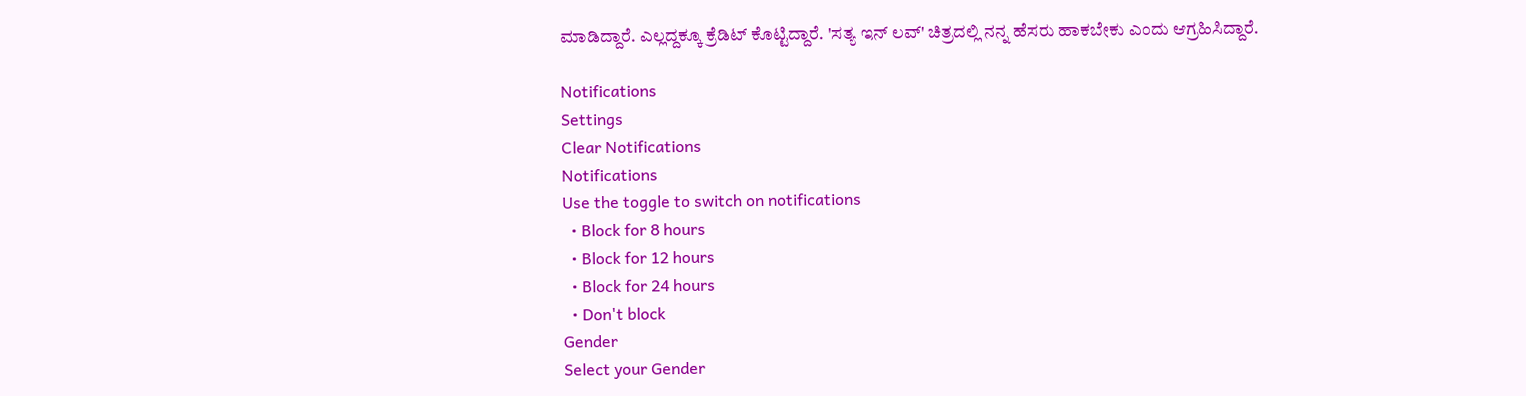ಮಾಡಿದ್ದಾರೆ. ಎಲ್ಲದ್ದಕ್ಕೂ ಕ್ರೆಡಿಟ್ ಕೊಟ್ಟಿದ್ದಾರೆ. 'ಸತ್ಯ ಇನ್ ಲವ್' ಚಿತ್ರದಲ್ಲಿ ನನ್ನ ಹೆಸರು ಹಾಕಬೇಕು ಎಂದು ಆಗ್ರಹಿಸಿದ್ದಾರೆ.

Notifications
Settings
Clear Notifications
Notifications
Use the toggle to switch on notifications
  • Block for 8 hours
  • Block for 12 hours
  • Block for 24 hours
  • Don't block
Gender
Select your Gender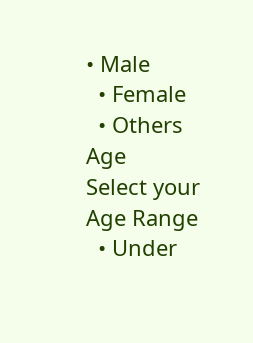• Male
  • Female
  • Others
Age
Select your Age Range
  • Under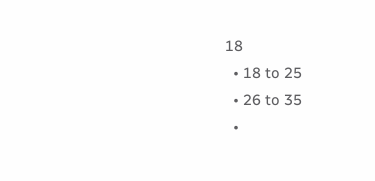18
  • 18 to 25
  • 26 to 35
  •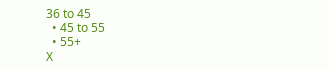36 to 45
  • 45 to 55
  • 55+
X